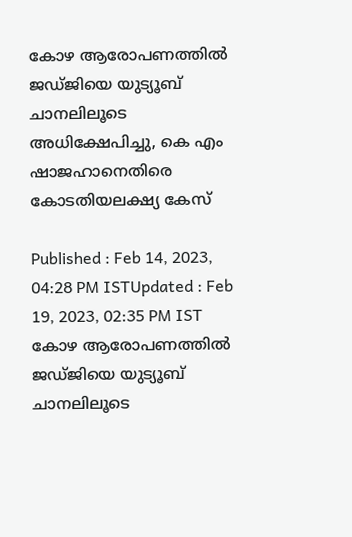കോഴ ആരോപണത്തിൽ ജഡ്ജിയെ യുട്യൂബ് ചാനലിലൂടെ അധിക്ഷേപിച്ചു, കെ എം ഷാജഹാനെതിരെ കോടതിയലക്ഷ്യ കേസ്

Published : Feb 14, 2023, 04:28 PM ISTUpdated : Feb 19, 2023, 02:35 PM IST
കോഴ ആരോപണത്തിൽ ജഡ്ജിയെ യുട്യൂബ് ചാനലിലൂടെ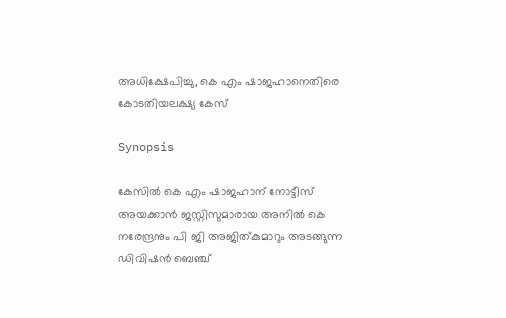അധിക്ഷേപിച്ചു, കെ എം ഷാജഹാനെതിരെ കോടതിയലക്ഷ്യ കേസ്

Synopsis

കേസിൽ കെ എം ഷാജഹാന് നോട്ടീസ് അയക്കാൻ ജസ്റ്റിസുമാരായ അനിൽ കെ നരേന്ദ്രനും പി ജി അജിത്കുമാറും അടങ്ങുന്ന ഡിവിഷൻ ബെഞ്ച്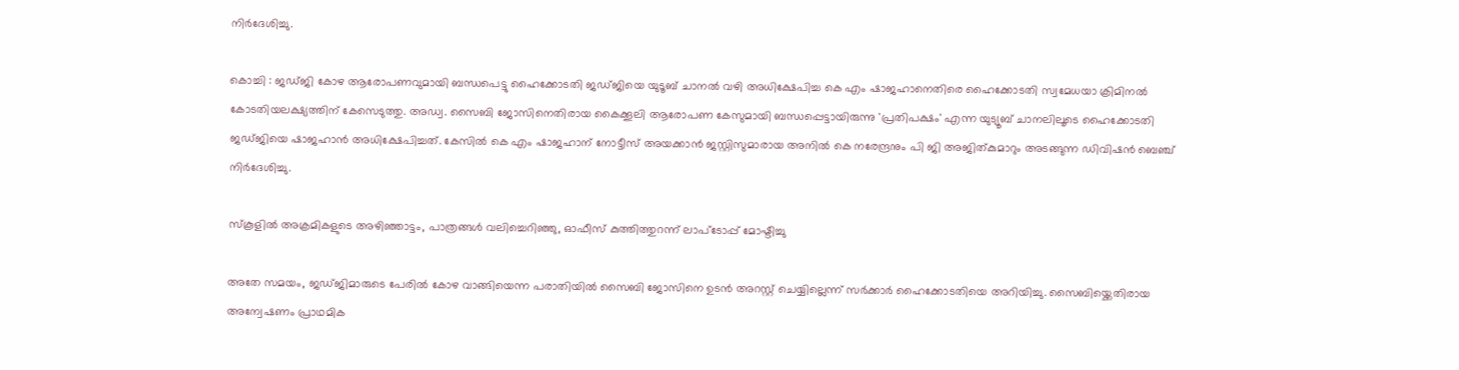നിർദേശിച്ചു.

കൊച്ചി : ജഡ്ജി കോഴ ആരോപണവുമായി ബന്ധപെട്ടു ഹൈക്കോടതി ജഡ്ജിയെ യുടൂബ് ചാനൽ വഴി അധിക്ഷേപിച്ച കെ എം ഷാജഹാനെതിരെ ഹൈക്കോടതി സ്വമേധയാ ക്രിമിനൽ കോടതിയലക്ഷ്യത്തിന് കേസെടുത്തു. അഡ്വ. സൈബി ജോസിനെതിരായ കൈക്കൂലി ആരോപണ കേസുമായി ബന്ധപ്പെട്ടായിരുന്നു 'പ്രതിപക്ഷം' എന്ന യുട്യൂബ് ചാനലിലൂടെ ഹൈക്കോടതി ജഡ്ജിയെ ഷാജഹാൻ അധിക്ഷേപിച്ചത്. കേസിൽ കെ എം ഷാജഹാന് നോട്ടീസ് അയക്കാൻ ജസ്റ്റിസുമാരായ അനിൽ കെ നരേന്ദ്രനും പി ജി അജിത്കുമാറും അടങ്ങുന്ന ഡിവിഷൻ ബെഞ്ച് നിർദേശിച്ചു.

സ്കൂളിൽ അക്രമികളുടെ അഴിഞ്ഞാട്ടം, പാത്രങ്ങൾ വലിച്ചെറിഞ്ഞു, ഓഫീസ് കുത്തിത്തുറന്ന് ലാപ്ടോപ്പ് മോഷ്ടിച്ചു

അതേ സമയം, ജഡ്ജിമാരുടെ പേരിൽ കോഴ വാങ്ങിയെന്ന പരാതിയിൽ സൈബി ജോസിനെ ഉടൻ അറസ്റ്റ് ചെയ്യില്ലെന്ന് സർക്കാർ ഹൈക്കോടതിയെ അറിയിച്ചു. സൈബിയ്ക്കെതിരായ അന്വേഷണം പ്രാഥമിക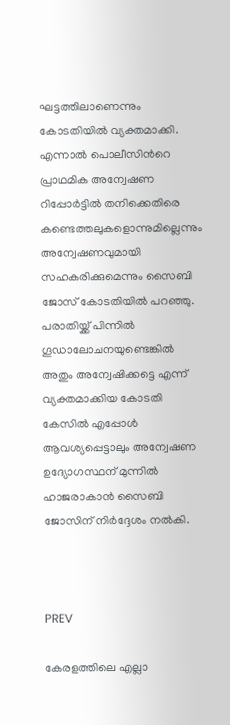ഘട്ടത്തിലാണെന്നും കോടതിയിൽ വ്യക്തമാക്കി. എന്നാൽ പൊലീസിന്‍റെ പ്രാഥമിക അന്വേഷണ റിപ്പോർട്ടിൽ തനിക്കെതിരെ കണ്ടെത്തലുകളൊന്നുമില്ലെന്നും അന്വേഷണവുമായി സഹകരിക്കുമെന്നും സൈബി ജോസ് കോടതിയിൽ പറഞ്ഞു. പരാതിയ്ക്ക് പിന്നിൽ ഗൂഡാലോചനയുണ്ടെങ്കിൽ അതും അന്വേഷിക്കട്ടെ എന്ന് വ്യക്തമാക്കിയ കോടതി  കേസിൽ എപ്പോൾ ആവശ്യപ്പെട്ടാലും അന്വേഷണ ഉദ്യോഗസ്ഥന് മുന്നിൽ ഹാജരാകാൻ സൈബി ജോസിന് നിർദ്ദേശം നൽകി.



PREV

കേരളത്തിലെ എല്ലാ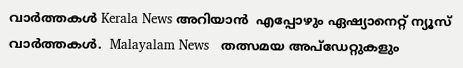വാർത്തകൾ Kerala News അറിയാൻ  എപ്പോഴും ഏഷ്യാനെറ്റ് ന്യൂസ് വാർത്തകൾ.  Malayalam News   തത്സമയ അപ്‌ഡേറ്റുകളും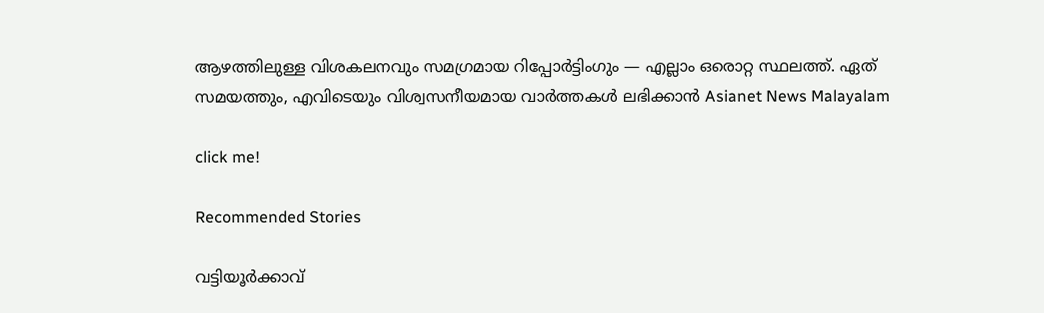ആഴത്തിലുള്ള വിശകലനവും സമഗ്രമായ റിപ്പോർട്ടിംഗും — എല്ലാം ഒരൊറ്റ സ്ഥലത്ത്. ഏത് സമയത്തും, എവിടെയും വിശ്വസനീയമായ വാർത്തകൾ ലഭിക്കാൻ Asianet News Malayalam

click me!

Recommended Stories

വട്ടിയൂർക്കാവ്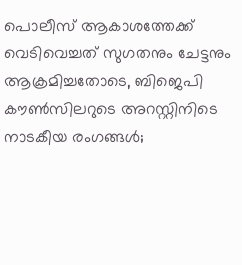പൊലീസ് ആകാശത്തേക്ക് വെടിവെച്ചത് സുഗതനും ചേട്ടനും ആക്രമിച്ചതോടെ, ബിജെപി കൗൺസിലറുടെ അറസ്റ്റിനിടെ നാടകീയ രംഗങ്ങൾ;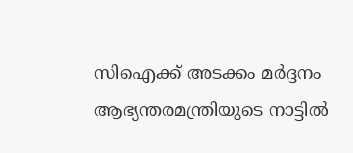സിഐക്ക് അടക്കം മർദ്ദനം
ആഭ്യന്തരമന്ത്രിയുടെ നാട്ടിൽ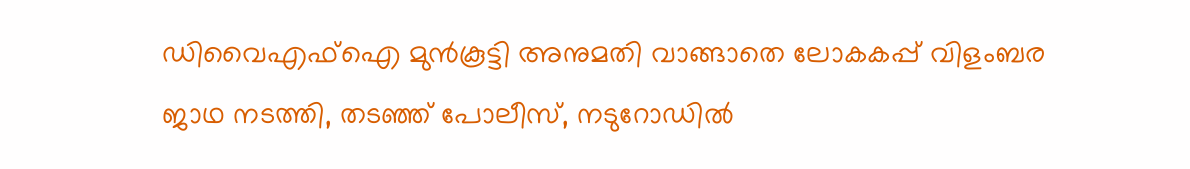ഡിവൈഎഫ്ഐ മുൻകൂട്ടി അനുമതി വാങ്ങാതെ ലോകകപ്പ് വിളംബര ജാഥ നടത്തി, തടഞ്ഞ് പോലീസ്, നടുറോഡിൽ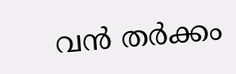വൻ തർക്കം